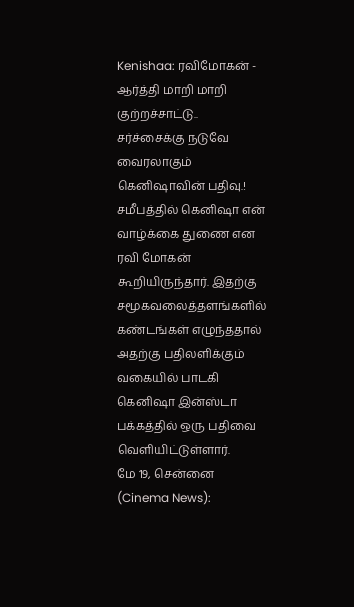Kenishaa: ரவிமோகன் - ஆர்த்தி மாறி மாறி குற்றச்சாட்டு.. சர்ச்சைக்கு நடுவே வைரலாகும் கெனிஷாவின் பதிவு.!
சமீபத்தில் கெனிஷா என் வாழ்க்கை துணை என ரவி மோகன் கூறியிருந்தார். இதற்கு சமூகவலைத்தளங்களில் கண்டங்கள் எழுந்ததால் அதற்கு பதிலளிக்கும் வகையில் பாடகி கெனிஷா இன்ஸ்டா பக்கத்தில் ஒரு பதிவை வெளியிட்டுள்ளார்.
மே 19, சென்னை (Cinema News):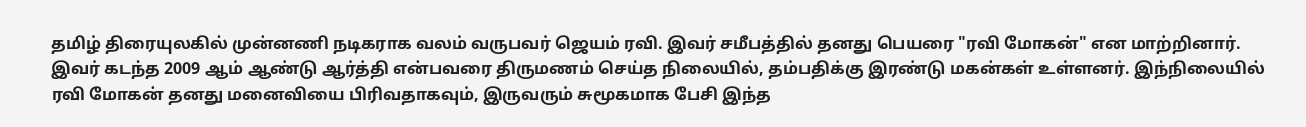தமிழ் திரையுலகில் முன்னணி நடிகராக வலம் வருபவர் ஜெயம் ரவி. இவர் சமீபத்தில் தனது பெயரை "ரவி மோகன்" என மாற்றினார். இவர் கடந்த 2009 ஆம் ஆண்டு ஆர்த்தி என்பவரை திருமணம் செய்த நிலையில், தம்பதிக்கு இரண்டு மகன்கள் உள்ளனர். இந்நிலையில் ரவி மோகன் தனது மனைவியை பிரிவதாகவும், இருவரும் சுமூகமாக பேசி இந்த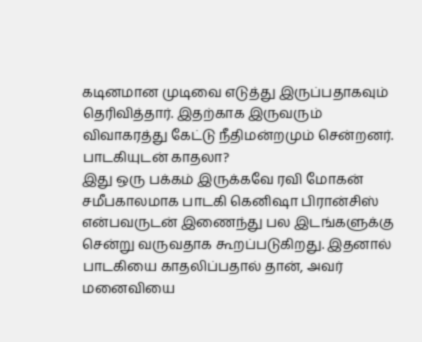கடினமான முடிவை எடுத்து இருப்பதாகவும் தெரிவித்தார். இதற்காக இருவரும் விவாகரத்து கேட்டு நீதிமன்றமும் சென்றனர்.
பாடகியுடன் காதலா?
இது ஒரு பக்கம் இருக்கவே ரவி மோகன் சமீபகாலமாக பாடகி கெனிஷா பிரான்சிஸ் என்பவருடன் இணைந்து பல இடங்களுக்கு சென்று வருவதாக கூறப்படுகிறது. இதனால் பாடகியை காதலிப்பதால் தான், அவர் மனைவியை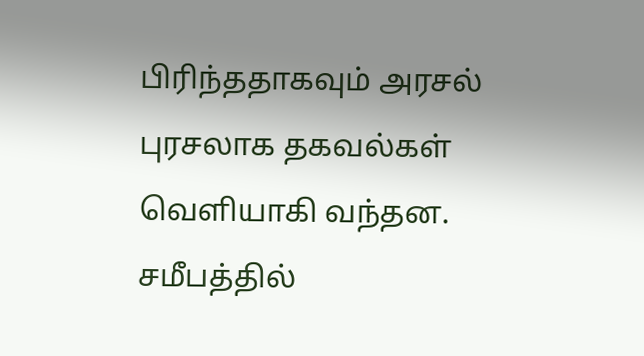பிரிந்ததாகவும் அரசல் புரசலாக தகவல்கள் வெளியாகி வந்தன. சமீபத்தில்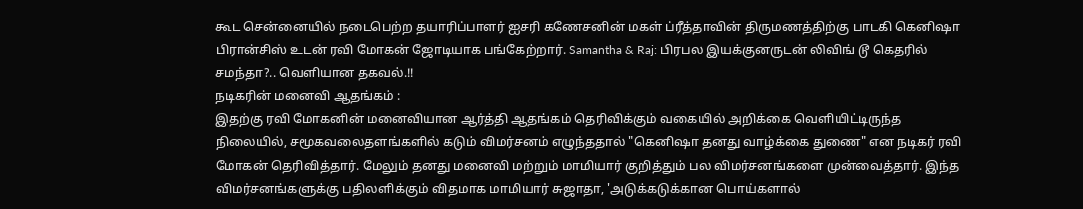கூட சென்னையில் நடைபெற்ற தயாரிப்பாளர் ஐசரி கணேசனின் மகள் ப்ரீத்தாவின் திருமணத்திற்கு பாடகி கெனிஷா பிரான்சிஸ் உடன் ரவி மோகன் ஜோடியாக பங்கேற்றார். Samantha & Raj: பிரபல இயக்குனருடன் லிவிங் டூ கெதரில் சமந்தா?.. வெளியான தகவல்.!!
நடிகரின் மனைவி ஆதங்கம் :
இதற்கு ரவி மோகனின் மனைவியான ஆர்த்தி ஆதங்கம் தெரிவிக்கும் வகையில் அறிக்கை வெளியிட்டிருந்த நிலையில், சமூகவலைதளங்களில் கடும் விமர்சனம் எழுந்ததால் "கெனிஷா தனது வாழ்க்கை துணை" என நடிகர் ரவி மோகன் தெரிவித்தார். மேலும் தனது மனைவி மற்றும் மாமியார் குறித்தும் பல விமர்சனங்களை முன்வைத்தார். இந்த விமர்சனங்களுக்கு பதிலளிக்கும் விதமாக மாமியார் சுஜாதா, 'அடுக்கடுக்கான பொய்களால்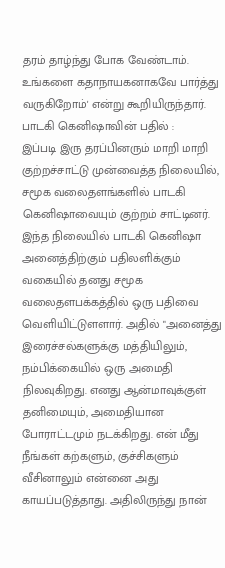தரம் தாழ்ந்து போக வேண்டாம். உங்களை கதாநாயகனாகவே பார்த்து வருகிறோம்' என்று கூறியிருந்தார்.
பாடகி கெனிஷாவின் பதில் :
இப்படி இரு தரப்பினரும் மாறி மாறி குற்றச்சாட்டு முன்வைத்த நிலையில், சமூக வலைதளங்களில் பாடகி கெனிஷாவையும் குற்றம் சாட்டினர். இந்த நிலையில் பாடகி கெனிஷா அனைத்திற்கும் பதிலளிக்கும் வகையில் தனது சமூக வலைதளபக்கத்தில் ஒரு பதிவை வெளியிட்டுளளார். அதில் "அனைத்து இரைச்சல்களுக்கு மத்தியிலும், நம்பிக்கையில் ஒரு அமைதி நிலவுகிறது. எனது ஆன்மாவுக்குள் தனிமையும், அமைதியான போராட்டமும் நடக்கிறது. என் மீது நீங்கள் கற்களும், குச்சிகளும் வீசினாலும் என்னை அது காயப்படுத்தாது. அதிலிருந்து நான்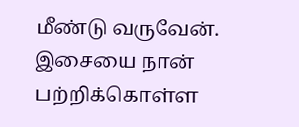மீண்டு வருவேன். இசையை நான் பற்றிக்கொள்ள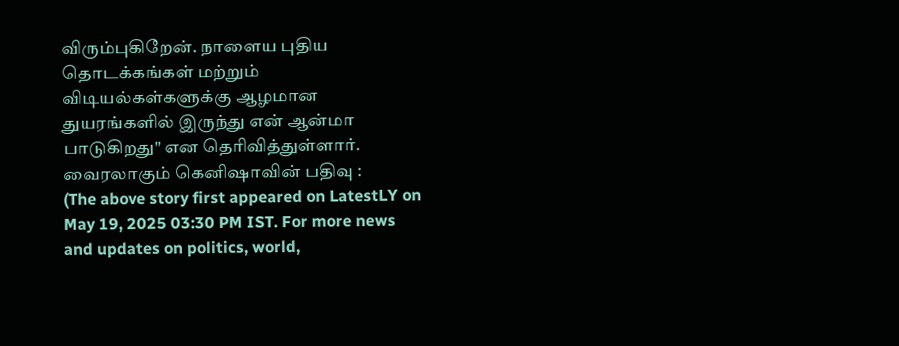விரும்புகிறேன். நாளைய புதிய தொடக்கங்கள் மற்றும் விடியல்கள்களுக்கு ஆழமான துயரங்களில் இருந்து என் ஆன்மா பாடுகிறது" என தெரிவித்துள்ளார்.
வைரலாகும் கெனிஷாவின் பதிவு :
(The above story first appeared on LatestLY on May 19, 2025 03:30 PM IST. For more news and updates on politics, world,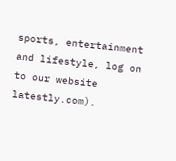sports, entertainment and lifestyle, log on to our website latestly.com).